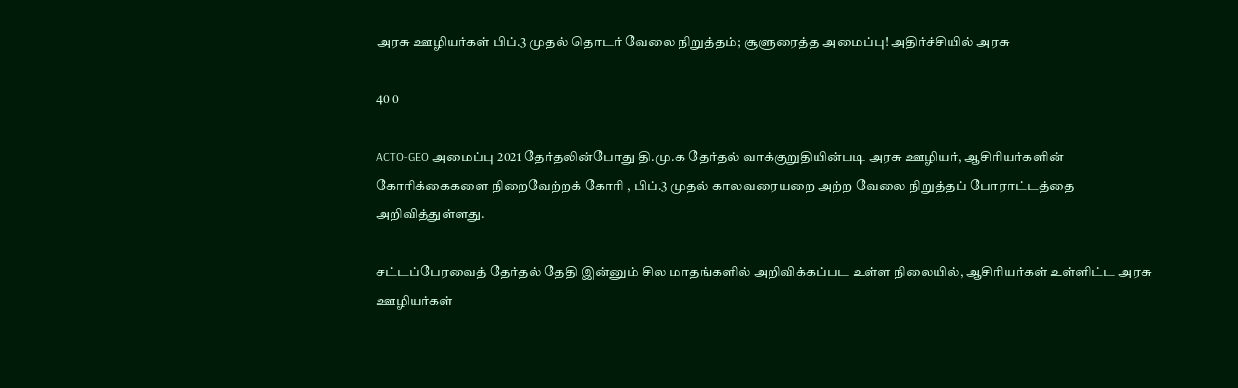அரசு ஊழியர்கள் பிப்.3 முதல் தொடர் வேலை நிறுத்தம்; சூளுரைத்த அமைப்பு! அதிர்ச்சியில் அரசு

40 0

ACTO-GEO அமைப்பு 2021 தேர்தலின்போது தி.மு.க தேர்தல் வாக்குறுதியின்படி அரசு ஊழியர், ஆசிரியர்களின் கோரிக்கைகளை நிறைவேற்றக் கோரி , பிப்.3 முதல் காலவரையறை அற்ற வேலை நிறுத்தப் போராட்டத்தை அறிவித்துள்ளது.

சட்டப்பேரவைத் தேர்தல் தேதி இன்னும் சில மாதங்களில் அறிவிக்கப்பட உள்ள நிலையில், ஆசிரியர்கள் உள்ளிட்ட அரசு ஊழியர்கள்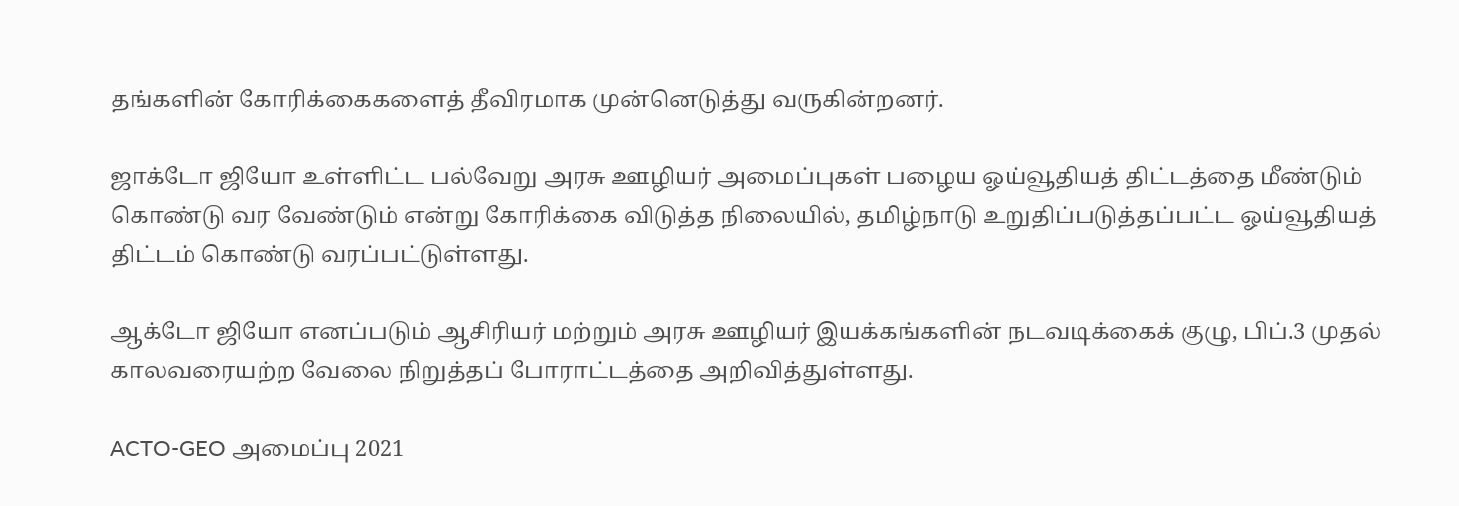தங்களின் கோரிக்கைகளைத் தீவிரமாக முன்னெடுத்து வருகின்றனர்.

ஜாக்டோ ஜியோ உள்ளிட்ட பல்வேறு அரசு ஊழியர் அமைப்புகள் பழைய ஓய்வூதியத் திட்டத்தை மீண்டும் கொண்டு வர வேண்டும் என்று கோரிக்கை விடுத்த நிலையில், தமிழ்நாடு உறுதிப்படுத்தப்பட்ட ஓய்வூதியத் திட்டம் கொண்டு வரப்பட்டுள்ளது.

ஆக்டோ ஜியோ எனப்படும் ஆசிரியர் மற்றும் அரசு ஊழியர் இயக்கங்களின் நடவடிக்கைக் குழு, பிப்.3 முதல் காலவரையற்ற வேலை நிறுத்தப் போராட்டத்தை அறிவித்துள்ளது.

ACTO-GEO அமைப்பு 2021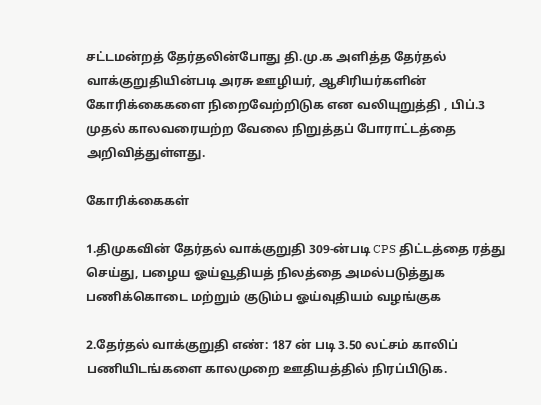சட்டமன்றத் தேர்தலின்போது தி.மு.க அளித்த தேர்தல் வாக்குறுதியின்படி அரசு ஊழியர், ஆசிரியர்களின் கோரிக்கைகளை நிறைவேற்றிடுக என வலியுறுத்தி , பிப்.3 முதல் காலவரையற்ற வேலை நிறுத்தப் போராட்டத்தை அறிவித்துள்ளது.

கோரிக்கைகள்

1.திமுகவின் தேர்தல் வாக்குறுதி 309-ன்படி CPS திட்டத்தை ரத்து செய்து, பழைய ஓய்வூதியத் நிலத்தை அமல்படுத்துக பணிக்கொடை மற்றும் குடும்ப ஓய்வுதியம் வழங்குக

2.தேர்தல் வாக்குறுதி எண்: 187 ன் படி 3.50 லட்சம் காலிப் பணியிடங்களை காலமுறை ஊதியத்தில் நிரப்பிடுக.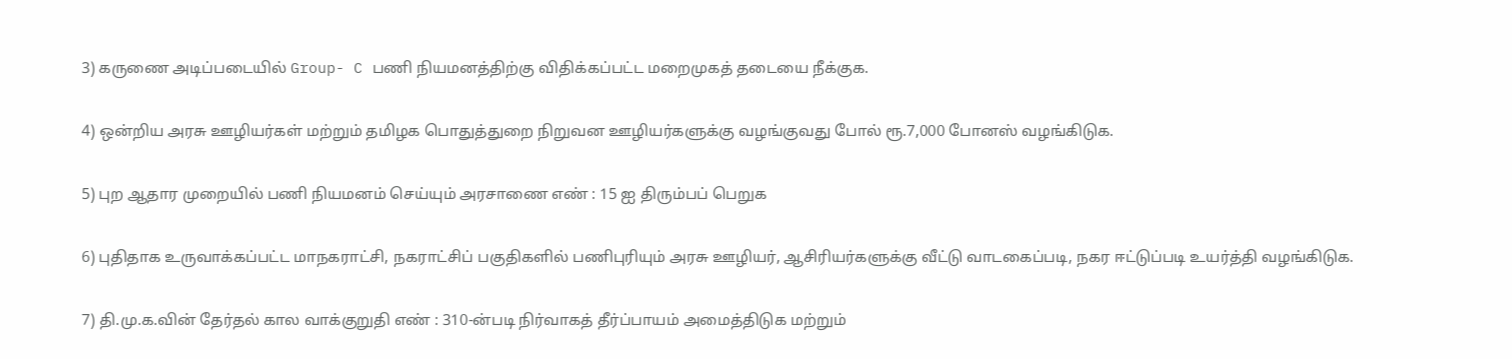3) கருணை அடிப்படையில் Group- C பணி நியமனத்திற்கு விதிக்கப்பட்ட மறைமுகத் தடையை நீக்குக.

4) ஒன்றிய அரசு ஊழியர்கள் மற்றும் தமிழக பொதுத்துறை நிறுவன ஊழியர்களுக்கு வழங்குவது போல் ரூ.7,000 போனஸ் வழங்கிடுக.

5) புற ஆதார முறையில் பணி நியமனம் செய்யும் அரசாணை எண் : 15 ஐ திரும்பப் பெறுக

6) புதிதாக உருவாக்கப்பட்ட மாநகராட்சி, நகராட்சிப் பகுதிகளில் பணிபுரியும் அரசு ஊழியர், ஆசிரியர்களுக்கு வீட்டு வாடகைப்படி, நகர ஈட்டுப்படி உயர்த்தி வழங்கிடுக.

7) தி.மு.க.வின் தேர்தல் கால வாக்குறுதி எண் : 310-ன்படி நிர்வாகத் தீர்ப்பாயம் அமைத்திடுக மற்றும்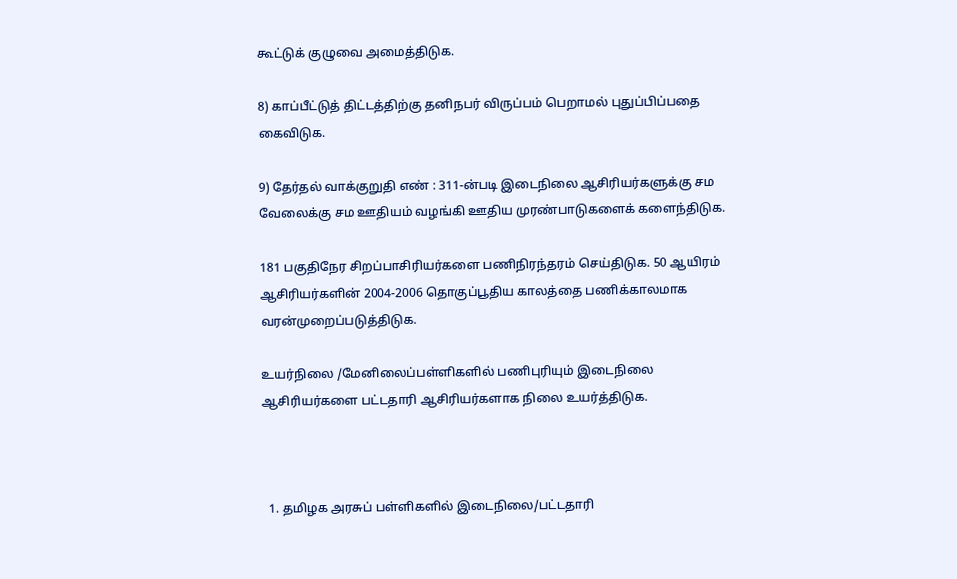கூட்டுக் குழுவை அமைத்திடுக.

8) காப்பீட்டுத் திட்டத்திற்கு தனிநபர் விருப்பம் பெறாமல் புதுப்பிப்பதை கைவிடுக.

9) தேர்தல் வாக்குறுதி எண் : 311-ன்படி இடைநிலை ஆசிரியர்களுக்கு சம வேலைக்கு சம ஊதியம் வழங்கி ஊதிய முரண்பாடுகளைக் களைந்திடுக.

181 பகுதிநேர சிறப்பாசிரியர்களை பணிநிரந்தரம் செய்திடுக. 50 ஆயிரம் ஆசிரியர்களின் 2004-2006 தொகுப்பூதிய காலத்தை பணிக்காலமாக வரன்முறைப்படுத்திடுக.

உயர்நிலை /மேனிலைப்பள்ளிகளில் பணிபுரியும் இடைநிலை ஆசிரியர்களை பட்டதாரி ஆசிரியர்களாக நிலை உயர்த்திடுக.



  1. தமிழக அரசுப் பள்ளிகளில் இடைநிலை/பட்டதாரி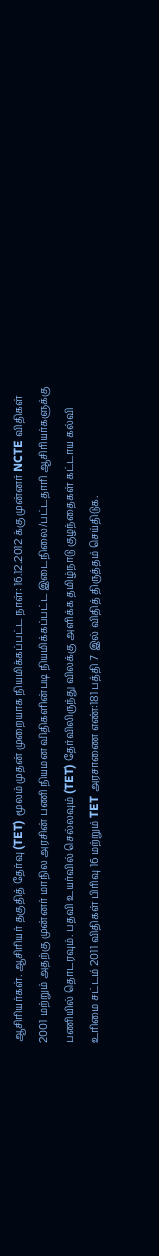ஆசிரியர்கள். ஆசிரியர் தகுதித் தேர்வு (TET) மூலம் முதன் முறையாக நியமிக்கப்பட்ட நாள்: 16.12.2012 க்கு முன்னர் NCTE விதிகள் 2001 மற்றும் அதற்கு முன்னர் மாநில அரசின் பணி நியமன விதிகளின்படி நியமிக்கப்பட்ட இடைநிலை/பட்டதாரி ஆசிரியர்களுக்கு பணியில் தொடரவும். பதவி உயர்வில் செல்லவும் (TET) தேர்விலிருந்து விலக்கு அளிக்க தமிழ்நாடு குழந்தைகள் கட்டாய கல்வி உரிமை சட்டம் 2011 விதிகள் பிரிவு 16 மற்றும் TET அரசாணை எண்:181 பத்தி 7 இல் விதித் திருத்தம் செய்திடுக.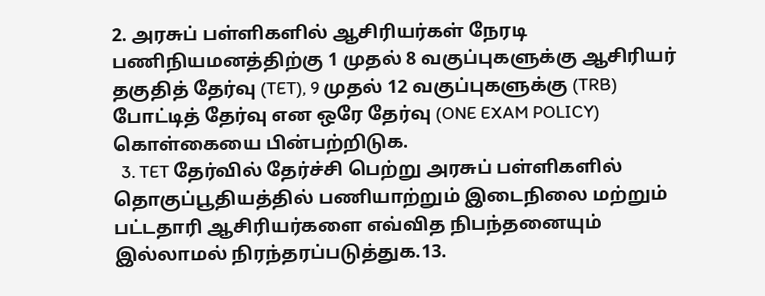2. அரசுப் பள்ளிகளில் ஆசிரியர்கள் நேரடி பணிநியமனத்திற்கு 1 முதல் 8 வகுப்புகளுக்கு ஆசிரியர் தகுதித் தேர்வு (TET), 9 முதல் 12 வகுப்புகளுக்கு (TRB) போட்டித் தேர்வு என ஒரே தேர்வு (ONE EXAM POLICY) கொள்கையை பின்பற்றிடுக.
  3. TET தேர்வில் தேர்ச்சி பெற்று அரசுப் பள்ளிகளில் தொகுப்பூதியத்தில் பணியாற்றும் இடைநிலை மற்றும் பட்டதாரி ஆசிரியர்களை எவ்வித நிபந்தனையும் இல்லாமல் நிரந்தரப்படுத்துக.13.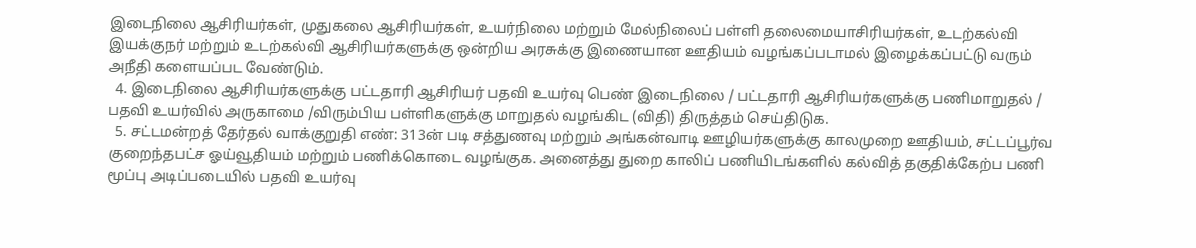இடைநிலை ஆசிரியர்கள், முதுகலை ஆசிரியர்கள், உயர்நிலை மற்றும் மேல்நிலைப் பள்ளி தலைமையாசிரியர்கள், உடற்கல்வி இயக்குநர் மற்றும் உடற்கல்வி ஆசிரியர்களுக்கு ஒன்றிய அரசுக்கு இணையான ஊதியம் வழங்கப்படாமல் இழைக்கப்பட்டு வரும் அநீதி களையப்பட வேண்டும்.
  4. இடைநிலை ஆசிரியர்களுக்கு பட்டதாரி ஆசிரியர் பதவி உயர்வு பெண் இடைநிலை / பட்டதாரி ஆசிரியர்களுக்கு பணிமாறுதல் / பதவி உயர்வில் அருகாமை /விரும்பிய பள்ளிகளுக்கு மாறுதல் வழங்கிட (விதி) திருத்தம் செய்திடுக.
  5. சட்டமன்றத் தேர்தல் வாக்குறுதி எண்: 313ன் படி சத்துணவு மற்றும் அங்கன்வாடி ஊழியர்களுக்கு காலமுறை ஊதியம், சட்டப்பூர்வ குறைந்தபட்ச ஓய்வூதியம் மற்றும் பணிக்கொடை வழங்குக. அனைத்து துறை காலிப் பணியிடங்களில் கல்வித் தகுதிக்கேற்ப பணி மூப்பு அடிப்படையில் பதவி உயர்வு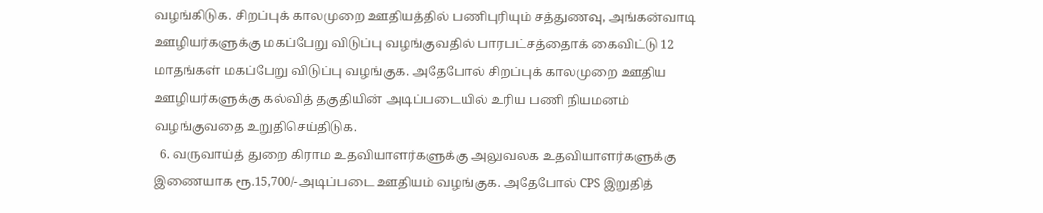வழங்கிடுக. சிறப்புக் காலமுறை ஊதியத்தில் பணிபுரியும் சத்துணவு, அங்கன்வாடி ஊழியர்களுக்கு மகப்பேறு விடுப்பு வழங்குவதில் பாரபட்சத்தைாக் கைவிட்டு 12 மாதங்கள் மகப்பேறு விடுப்பு வழங்குக. அதேபோல் சிறப்புக் காலமுறை ஊதிய ஊழியர்களுக்கு கல்வித் தகுதியின் அடிப்படையில் உரிய பணி நியமனம் வழங்குவதை உறுதிசெய்திடுக.
  6. வருவாய்த் துறை கிராம உதவியாளர்களுக்கு அலுவலக உதவியாளர்களுக்கு இணையாக ரூ.15,700/-அடிப்படை ஊதியம் வழங்குக. அதேபோல் CPS இறுதித்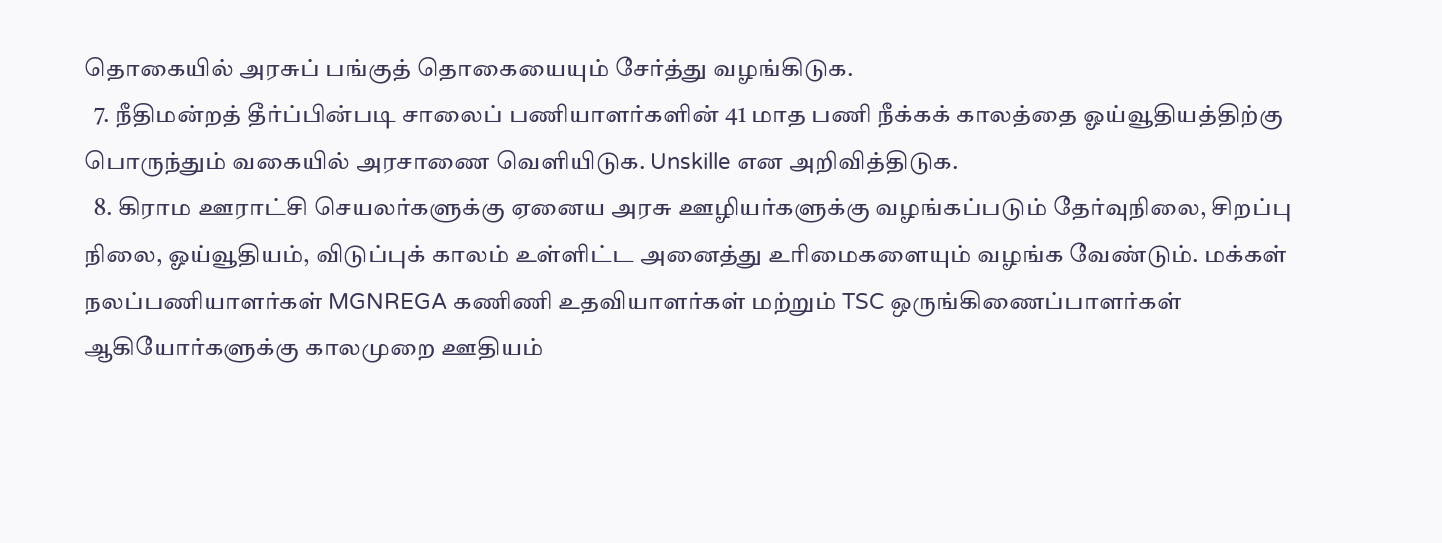தொகையில் அரசுப் பங்குத் தொகையையும் சேர்த்து வழங்கிடுக.
  7. நீதிமன்றத் தீர்ப்பின்படி சாலைப் பணியாளர்களின் 41 மாத பணி நீக்கக் காலத்தை ஓய்வூதியத்திற்கு பொருந்தும் வகையில் அரசாணை வெளியிடுக. Unskille என அறிவித்திடுக.
  8. கிராம ஊராட்சி செயலர்களுக்கு ஏனைய அரசு ஊழியர்களுக்கு வழங்கப்படும் தேர்வுநிலை, சிறப்பு நிலை, ஓய்வூதியம், விடுப்புக் காலம் உள்ளிட்ட அனைத்து உரிமைகளையும் வழங்க வேண்டும். மக்கள் நலப்பணியாளர்கள் MGNREGA கணிணி உதவியாளர்கள் மற்றும் TSC ஒருங்கிணைப்பாளர்கள் ஆகியோர்களுக்கு காலமுறை ஊதியம்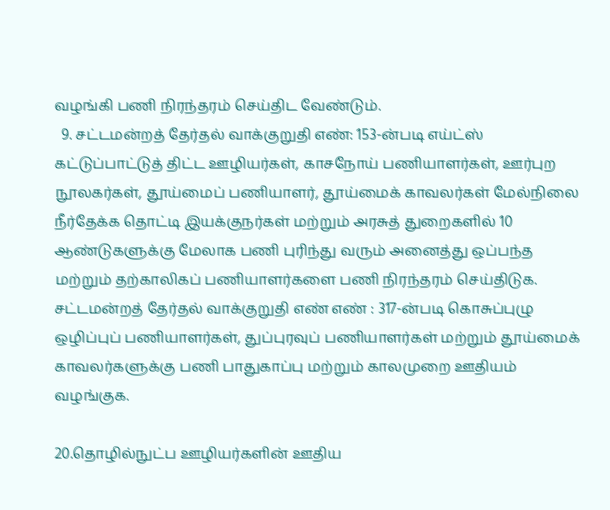வழங்கி பணி நிரந்தரம் செய்திட வேண்டும்.
  9. சட்டமன்றத் தேர்தல் வாக்குறுதி எண்: 153-ன்படி எய்ட்ஸ் கட்டுப்பாட்டுத் திட்ட ஊழியர்கள், காசநோய் பணியாளர்கள், ஊர்புற நூலகர்கள், தூய்மைப் பணியாளர், தூய்மைக் காவலர்கள் மேல்நிலை நீர்தேக்க தொட்டி இயக்குநர்கள் மற்றும் அரசுத் துறைகளில் 10 ஆண்டுகளுக்கு மேலாக பணி புரிந்து வரும் அனைத்து ஒப்பந்த மற்றும் தற்காலிகப் பணியாளர்களை பணி நிரந்தரம் செய்திடுக. சட்டமன்றத் தேர்தல் வாக்குறுதி எண் எண் : 317-ன்படி கொசுப்புழு ஒழிப்புப் பணியாளர்கள், துப்புரவுப் பணியாளர்கள் மற்றும் தூய்மைக் காவலர்களுக்கு பணி பாதுகாப்பு மற்றும் காலமுறை ஊதியம் வழங்குக.

20.தொழில்நுட்ப ஊழியர்களின் ஊதிய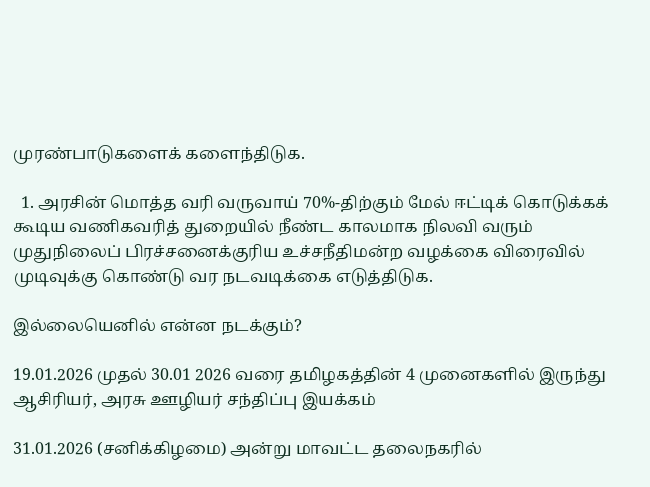முரண்பாடுகளைக் களைந்திடுக.

  1. அரசின் மொத்த வரி வருவாய் 70%-திற்கும் மேல் ஈட்டிக் கொடுக்கக் கூடிய வணிகவரித் துறையில் நீண்ட காலமாக நிலவி வரும் முதுநிலைப் பிரச்சனைக்குரிய உச்சநீதிமன்ற வழக்கை விரைவில் முடிவுக்கு கொண்டு வர நடவடிக்கை எடுத்திடுக.

இல்லையெனில் என்ன நடக்கும்?

19.01.2026 முதல் 30.01 2026 வரை தமிழகத்தின் 4 முனைகளில் இருந்து ஆசிரியர், அரசு ஊழியர் சந்திப்பு இயக்கம்

31.01.2026 (சனிக்கிழமை) அன்று மாவட்ட தலைநகரில்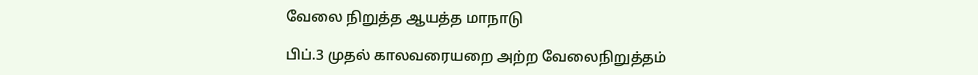வேலை நிறுத்த ஆயத்த மாநாடு

பிப்.3 முதல் காலவரையறை அற்ற வேலைநிறுத்தம்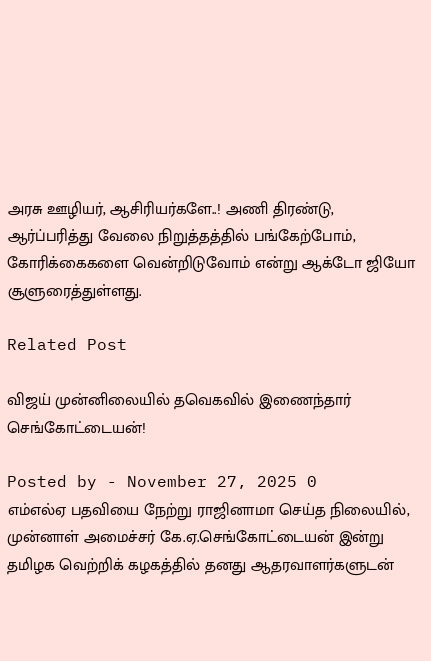அரசு ஊழியர், ஆசிரியர்களே..! அணி திரண்டு, ஆர்ப்பரித்து வேலை நிறுத்தத்தில் பங்கேற்போம், கோரிக்கைகளை வென்றிடுவோம் என்று ஆக்டோ ஜியோ சூளுரைத்துள்ளது.

Related Post

விஜய் முன்னிலையில் தவெகவில் இணைந்தார் செங்கோட்டையன்!

Posted by - November 27, 2025 0
எம்எல்ஏ பதவியை நேற்று ராஜினாமா செய்த நிலையில், முன்னாள் அமைச்சர் கே.ஏ.செங்கோட்டையன் இன்று தமிழக வெற்றிக் கழகத்தில் தனது ஆதரவாளர்களுடன்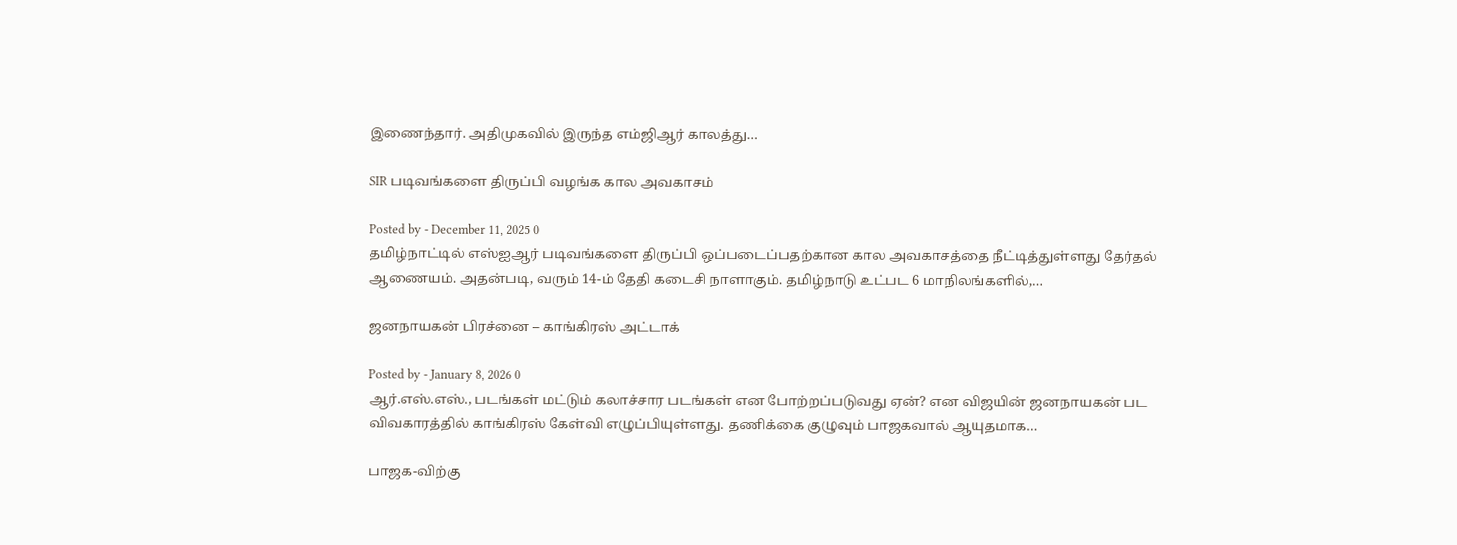இணைந்தார். அதிமுகவில் இருந்த எம்ஜிஆர் காலத்து…

SIR படிவங்களை திருப்பி வழங்க கால அவகாசம்

Posted by - December 11, 2025 0
தமிழ்நாட்டில் எஸ்ஐஆர் படிவங்களை திருப்பி ஒப்படைப்பதற்கான கால அவகாசத்தை நீட்டித்துள்ளது தேர்தல் ஆணையம். அதன்படி, வரும் 14-ம் தேதி கடைசி நாளாகும். தமிழ்நாடு உட்பட 6 மாநிலங்களில்,…

ஜனநாயகன் பிரச்னை – காங்கிரஸ் அட்டாக்

Posted by - January 8, 2026 0
ஆர்.எஸ்.எஸ்., படங்கள் மட்டும் கலாச்சார படங்கள் என போற்றப்படுவது ஏன்? என விஜயின் ஜனநாயகன் பட விவகாரத்தில் காங்கிரஸ் கேள்வி எழுப்பியுள்ளது. தணிக்கை குழுவும் பாஜகவால் ஆயுதமாக…

பாஜக-விற்கு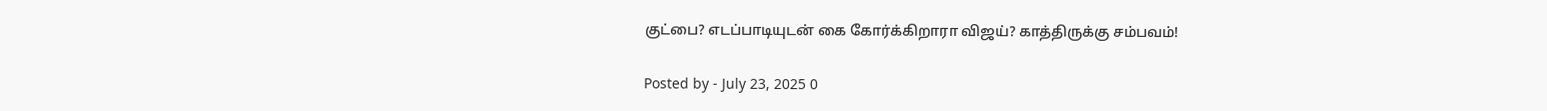குட்பை? எடப்பாடியுடன் கை கோர்க்கிறாரா விஜய்? காத்திருக்கு சம்பவம்!

Posted by - July 23, 2025 0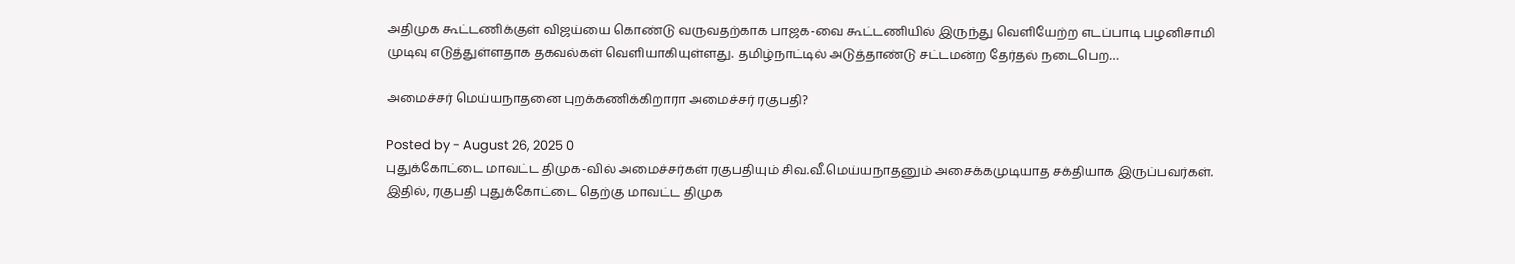அதிமுக கூட்டணிக்குள் விஜய்யை கொண்டு வருவதற்காக பாஜக-வை கூட்டணியில் இருந்து வெளியேற்ற எடப்பாடி பழனிசாமி முடிவு எடுத்துள்ளதாக தகவல்கள் வெளியாகியுள்ளது. தமிழ்நாட்டில் அடுத்தாண்டு சட்டமன்ற தேர்தல் நடைபெற…

அமைச்சர் மெய்யநாதனை புறக்கணிக்கிறாரா அமைச்சர் ரகுபதி?

Posted by - August 26, 2025 0
புதுக்கோட்டை மாவட்ட திமுக-வில் அமைச்சர்கள் ரகுபதியும் சிவ.வீ.மெய்யநாதனும் அசைக்கமுடியாத சக்தியாக இருப்பவர்கள். இதில், ரகுபதி புதுக்கோட்டை தெற்கு மாவட்ட திமுக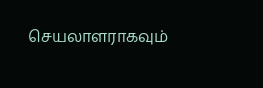செயலாளராகவும்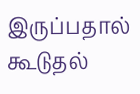இருப்பதால் கூடுதல்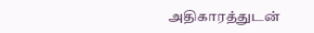அதிகாரத்துடன்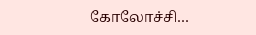கோலோச்சி…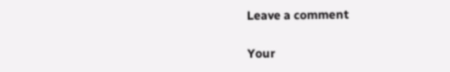Leave a comment

Your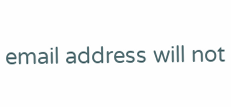email address will not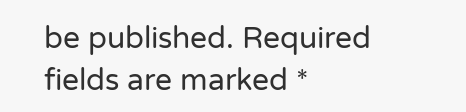be published. Required fields are marked *